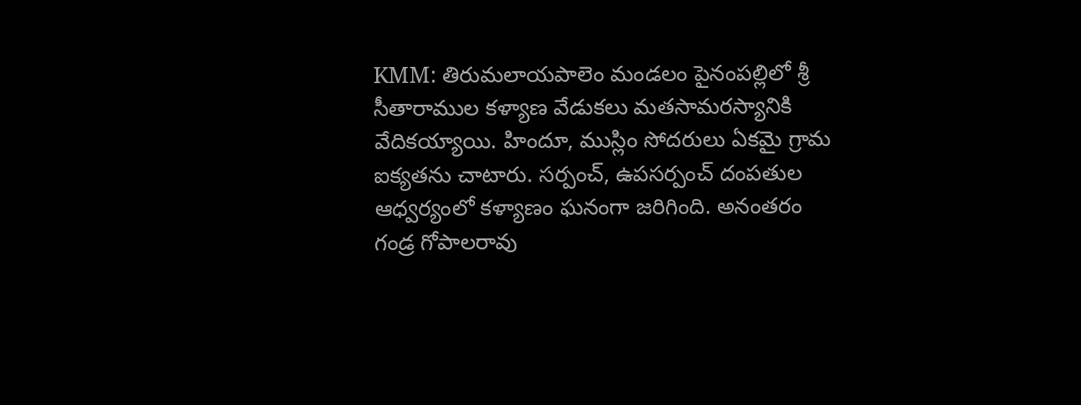KMM: తిరుమలాయపాలెం మండలం పైనంపల్లిలో శ్రీ సీతారాముల కళ్యాణ వేడుకలు మతసామరస్యానికి వేదికయ్యాయి. హిందూ, ముస్లిం సోదరులు ఏకమై గ్రామ ఐక్యతను చాటారు. సర్పంచ్, ఉపసర్పంచ్ దంపతుల ఆధ్వర్యంలో కళ్యాణం ఘనంగా జరిగింది. అనంతరం గండ్ర గోపాలరావు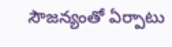సౌజన్యంతో ఏర్పాటు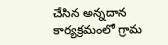చేసిన అన్నదాన కార్యక్రమంలో గ్రామ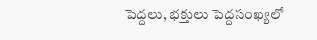పెద్దలు, భక్తులు పెద్దసంఖ్యలో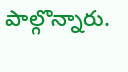పాల్గొన్నారు.